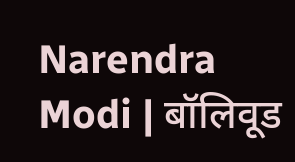Narendra Modi | बॉलिवूड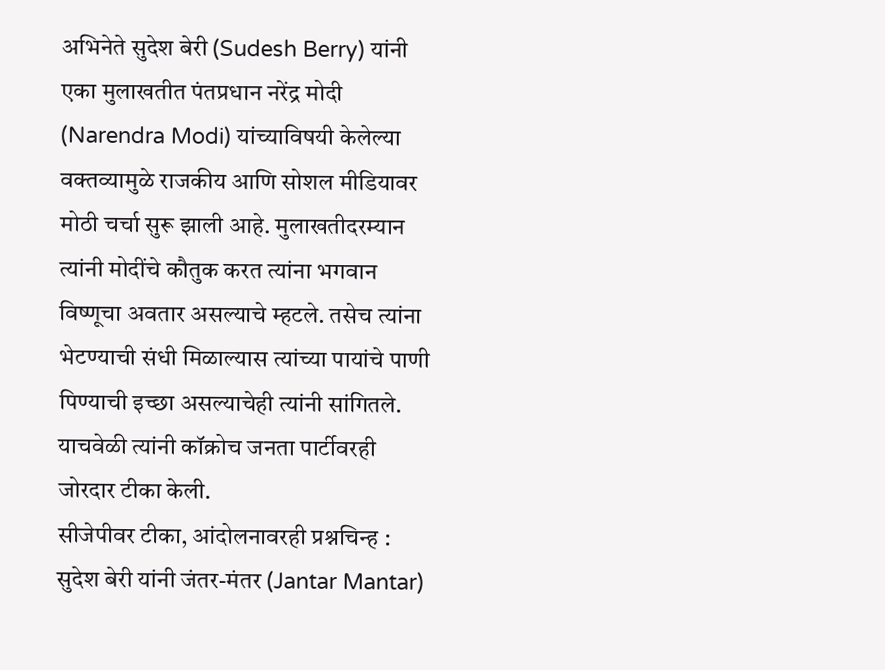अभिनेते सुदेश बेरी (Sudesh Berry) यांनी एका मुलाखतीत पंतप्रधान नरेंद्र मोदी (Narendra Modi) यांच्याविषयी केलेल्या वक्तव्यामुळे राजकीय आणि सोशल मीडियावर मोठी चर्चा सुरू झाली आहे. मुलाखतीदरम्यान त्यांनी मोदींचे कौतुक करत त्यांना भगवान विष्णूचा अवतार असल्याचे म्हटले. तसेच त्यांना भेटण्याची संधी मिळाल्यास त्यांच्या पायांचे पाणी पिण्याची इच्छा असल्याचेही त्यांनी सांगितले. याचवेळी त्यांनी कॉक्रोच जनता पार्टीवरही जोरदार टीका केली.
सीजेपीवर टीका, आंदोलनावरही प्रश्नचिन्ह :
सुदेश बेरी यांनी जंतर-मंतर (Jantar Mantar)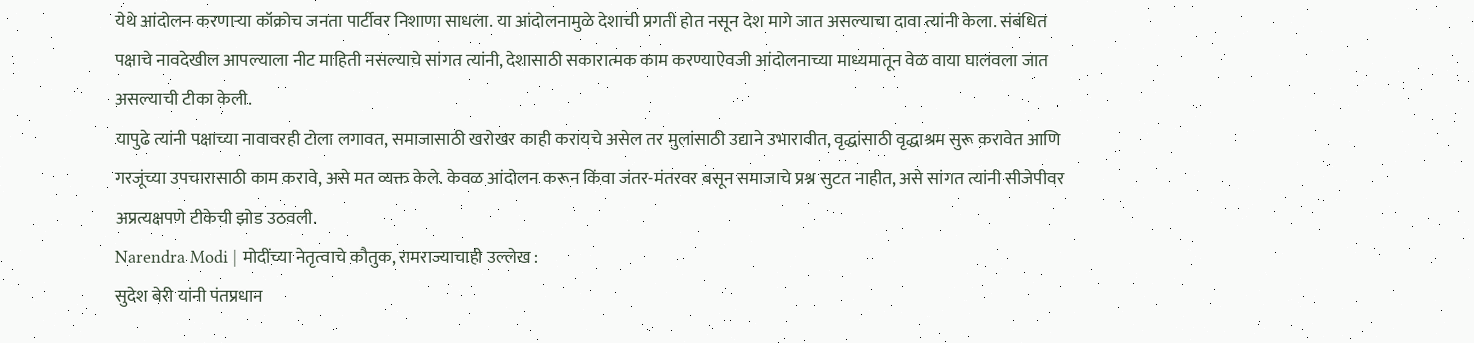येथे आंदोलन करणाऱ्या कॉक्रोच जनता पार्टीवर निशाणा साधला. या आंदोलनामुळे देशाची प्रगती होत नसून देश मागे जात असल्याचा दावा त्यांनी केला. संबंधित पक्षाचे नावदेखील आपल्याला नीट माहिती नसल्याचे सांगत त्यांनी, देशासाठी सकारात्मक काम करण्याऐवजी आंदोलनाच्या माध्यमातून वेळ वाया घालवला जात असल्याची टीका केली.
यापुढे त्यांनी पक्षाच्या नावावरही टोला लगावत, समाजासाठी खरोखर काही करायचे असेल तर मुलांसाठी उद्याने उभारावीत, वृद्धांसाठी वृद्धाश्रम सुरू करावेत आणि गरजूंच्या उपचारासाठी काम करावे, असे मत व्यक्त केले. केवळ आंदोलन करून किंवा जंतर-मंतरवर बसून समाजाचे प्रश्न सुटत नाहीत, असे सांगत त्यांनी सीजेपीवर अप्रत्यक्षपणे टीकेची झोड उठवली.
Narendra Modi | मोदींच्या नेतृत्वाचे कौतुक, रामराज्याचाही उल्लेख :
सुदेश बेरी यांनी पंतप्रधान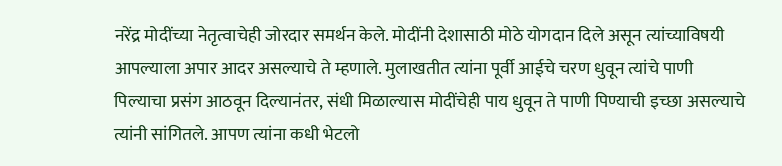नरेंद्र मोदींच्या नेतृत्वाचेही जोरदार समर्थन केले. मोदींनी देशासाठी मोठे योगदान दिले असून त्यांच्याविषयी आपल्याला अपार आदर असल्याचे ते म्हणाले. मुलाखतीत त्यांना पूर्वी आईचे चरण धुवून त्यांचे पाणी पिल्याचा प्रसंग आठवून दिल्यानंतर, संधी मिळाल्यास मोदींचेही पाय धुवून ते पाणी पिण्याची इच्छा असल्याचे त्यांनी सांगितले. आपण त्यांना कधी भेटलो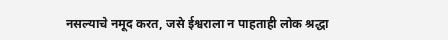नसल्याचे नमूद करत, जसे ईश्वराला न पाहताही लोक श्रद्धा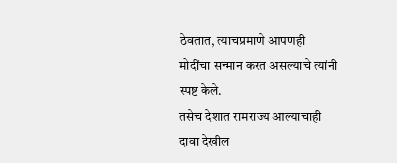ठेवतात, त्याचप्रमाणे आपणही मोदींचा सन्मान करत असल्याचे त्यांनी स्पष्ट केले.
तसेच देशात रामराज्य आल्याचाही दावा देखील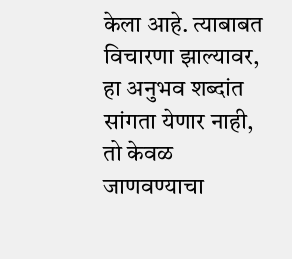केला आहे. त्याबाबत विचारणा झाल्यावर, हा अनुभव शब्दांत सांगता येणार नाही, तो केवळ जाणवण्याचा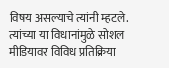विषय असल्याचे त्यांनी म्हटले. त्यांच्या या विधानांमुळे सोशल मीडियावर विविध प्रतिक्रिया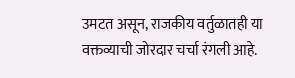उमटत असून, राजकीय वर्तुळातही या वक्तव्याची जोरदार चर्चा रंगली आहे.